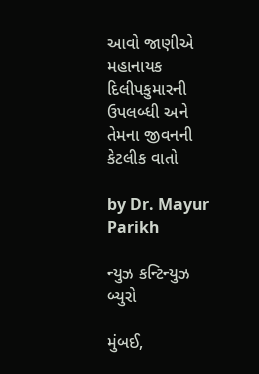આવો જાણીએ મહાનાયક દિલીપકુમારની ઉપલબ્ધી અને તેમના જીવનની કેટલીક વાતો

by Dr. Mayur Parikh

ન્યુઝ કન્ટિન્યુઝ બ્યુરો

મુંબઈ,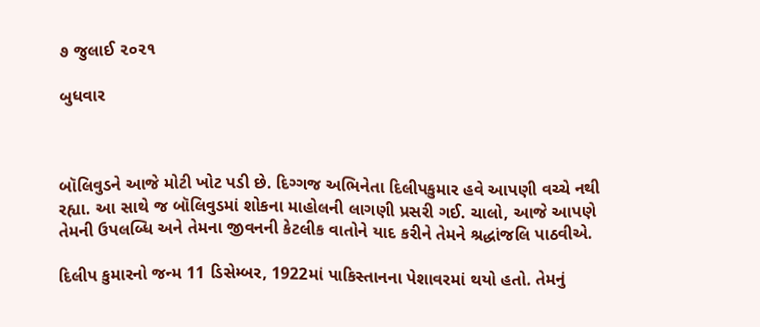૭ જુલાઈ ૨૦૨૧

બુધવાર



બૉલિવુડને આજે મોટી ખોટ પડી છે. દિગ્ગજ અભિનેતા દિલીપકુમાર હવે આપણી વચ્ચે નથી રહ્યા. આ સાથે જ બૉલિવુડમાં શોકના માહોલની લાગણી પ્રસરી ગઈ. ચાલો, આજે આપણે તેમની ઉપલબ્ધિ અને તેમના જીવનની કેટલીક વાતોને યાદ કરીને તેમને શ્રદ્ધાંજલિ પાઠવીએ.

દિલીપ કુમારનો જન્મ 11 ડિસેમ્બર, 1922માં પાકિસ્તાનના પેશાવરમાં થયો હતો. તેમનું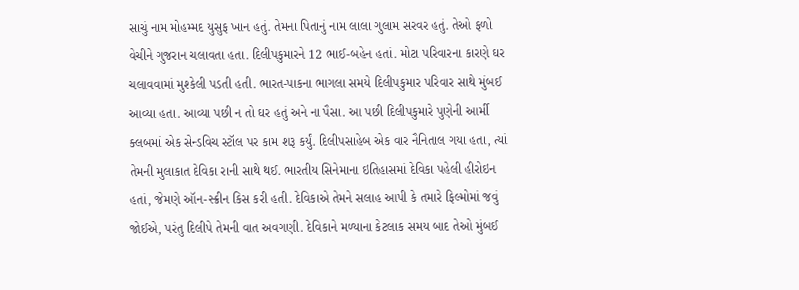સાચું નામ મોહમ્મદ યુસુફ ખાન હતું. તેમના પિતાનું નામ લાલા ગુલામ સરવર હતું. તેઓ ફળો વેચીને ગુજરાન ચલાવતા હતા. દિલીપકુમારને 12 ભાઈ-બહેન હતાં. મોટા પરિવારના કારણે ઘર ચલાવવામાં મુશ્કેલી પડતી હતી. ભારત-પાકના ભાગલા સમયે દિલીપકુમાર પરિવાર સાથે મુંબઈ આવ્યા હતા. આવ્યા પછી ન તો ઘર હતું અને ના પૈસા. આ પછી દિલીપકુમારે પુણેની આર્મી ક્લબમાં એક સેન્ડવિચ સ્ટૉલ પર કામ શરૂ કર્યું. દિલીપસાહેબ એક વાર નૈનિતાલ ગયા હતા, ત્યાં તેમની મુલાકાત દેવિકા રાની સાથે થઈ. ભારતીય સિનેમાના ઇતિહાસમાં દેવિકા પહેલી હીરોઇન હતાં, જેમણે ઑન-સ્ક્રીન કિસ કરી હતી. દેવિકાએ તેમને સલાહ આપી કે તમારે ફિલ્મોમાં જવું જોઈએ, પરંતુ દિલીપે તેમની વાત અવગણી. દેવિકાને મળ્યાના કેટલાક સમય બાદ તેઓ મુંબઈ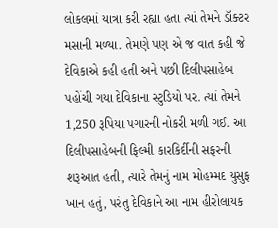લોકલમાં યાત્રા કરી રહ્યા હતા ત્યાં તેમને ડૉક્ટર મસાની મળ્યા. તેમણે પણ એ જ વાત કહી જે દેવિકાએ કહી હતી અને પછી દિલીપસાહેબ પહોંચી ગયા દેવિકાના સ્ટુડિયો પર. ત્યાં તેમને 1,250 રૂપિયા પગારની નોકરી મળી ગઈ. આ દિલીપસાહેબની ફિલ્મી કારકિર્દીની સફરની શરૂઆત હતી, ત્યારે તેમનું નામ મોહમ્મદ યુસુફ ખાન હતું, પરંતુ દેવિકાને આ નામ હીરોલાયક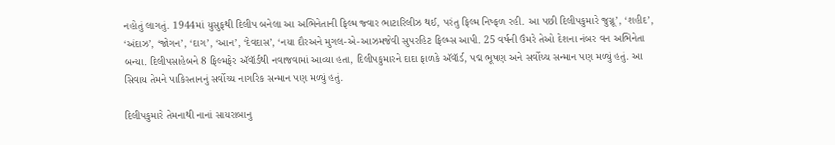નહોતું લાગતું. 1944માં યુસુફથી દિલીપ બનેલા આ અભિનેતાની ફિલ્મ જ્વાર ભાટારિલીઝ થઈ, પરંતુ ફિલ્મ નિષ્ફળ રહી. આ પછી દિલીપકુમારે જુગ્નૂ’, ‘શહીદ’, ‘અંદાઝ’, ‘જોગન’, ‘દાગ’, ‘આન’, ‘દેવદાસ’, ‘નયા દૌરઅને મુગલ-એ-આઝમજેવી સુપરહિટ ફિલ્મ્સ આપી. 25 વર્ષની ઉંમરે તેઓ દેશના નંબર વન અભિનેતા બન્યા. દિલીપસાહેબને 8 ફિલ્મફેર ઍવૉર્ડથી નવાજવામાં આવ્યા હતા, દિલીપકુમારને દાદા ફાળકે ઍવૉર્ડ, પદ્મ ભૂષણ અને સર્વોચ્ચ સન્માન પણ મળ્યું હતું. આ સિવાય તેમને પાકિસ્તાનનું સર્વોચ્ચ નાગરિક સન્માન પણ મળ્યું હતું.

દિલીપકુમારે તેમનાથી નાનાં સાયરાબાનુ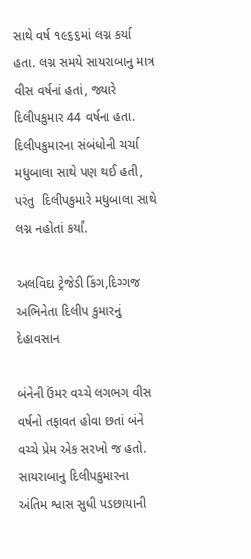સાથે વર્ષ ૧૯૬૬માં લગ્ન કર્યા હતા. લગ્ન સમયે સાયરાબાનુ માત્ર વીસ વર્ષનાં હતાં, જ્યારે દિલીપકુમાર 44 વર્ષના હતા. દિલીપકુમારના સંબંધોની ચર્ચા મધુબાલા સાથે પણ થઈ હતી, પરંતુ  દિલીપકુમારે મધુબાલા સાથે લગ્ન નહોતાં કર્યાં.

અલવિદા ટ્રેજેડી કિંગ,દિગ્ગજ અભિનેતા દિલીપ કુમારનું દેહાવસાન

બંનેની ઉંમર વચ્ચે લગભગ વીસ વર્ષનો તફાવત હોવા છતાં બંને વચ્ચે પ્રેમ એક સરખો જ હતો. સાયરાબાનુ દિલીપકુમારના અંતિમ શ્વાસ સુધી પડછાયાની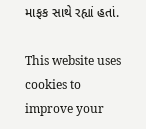માફક સાથે રહ્યાં હતાં.

This website uses cookies to improve your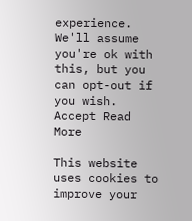experience. We'll assume you're ok with this, but you can opt-out if you wish. Accept Read More

This website uses cookies to improve your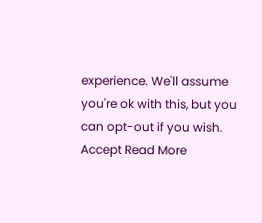experience. We'll assume you're ok with this, but you can opt-out if you wish. Accept Read More